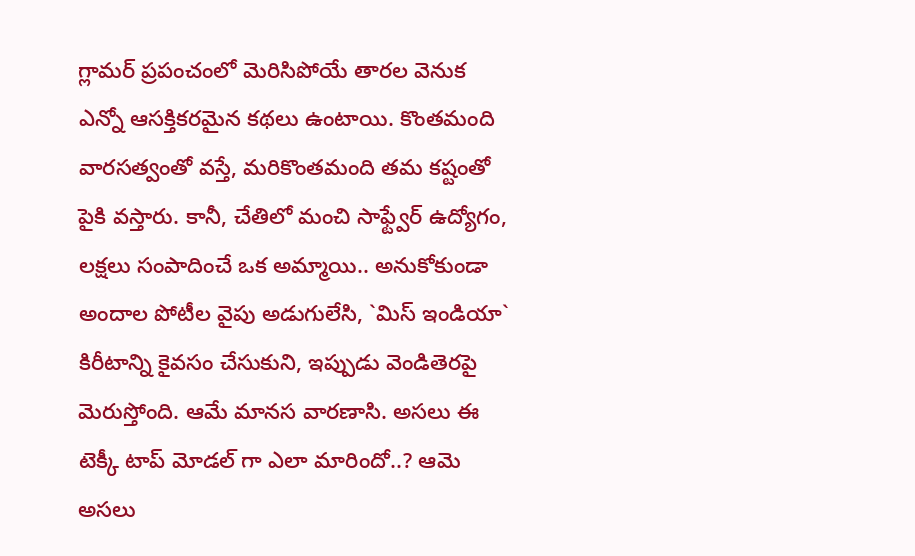గ్లామర్ ప్రపంచంలో మెరిసిపోయే తారల వెనుక ఎన్నో ఆసక్తికరమైన కథలు ఉంటాయి. కొంతమంది వారసత్వంతో వస్తే, మరికొంతమంది తమ కష్టంతో పైకి వస్తారు. కానీ, చేతిలో మంచి సాఫ్ట్వేర్ ఉద్యోగం, లక్షలు సంపాదించే ఒక అమ్మాయి.. అనుకోకుండా అందాల పోటీల వైపు అడుగులేసి, `మిస్ ఇండియా` కిరీటాన్ని కైవసం చేసుకుని, ఇప్పుడు వెండితెరపై మెరుస్తోంది. ఆమే మానస వారణాసి. అసలు ఈ టెక్కీ టాప్ మోడల్ గా ఎలా మారిందో..? ఆమె అసలు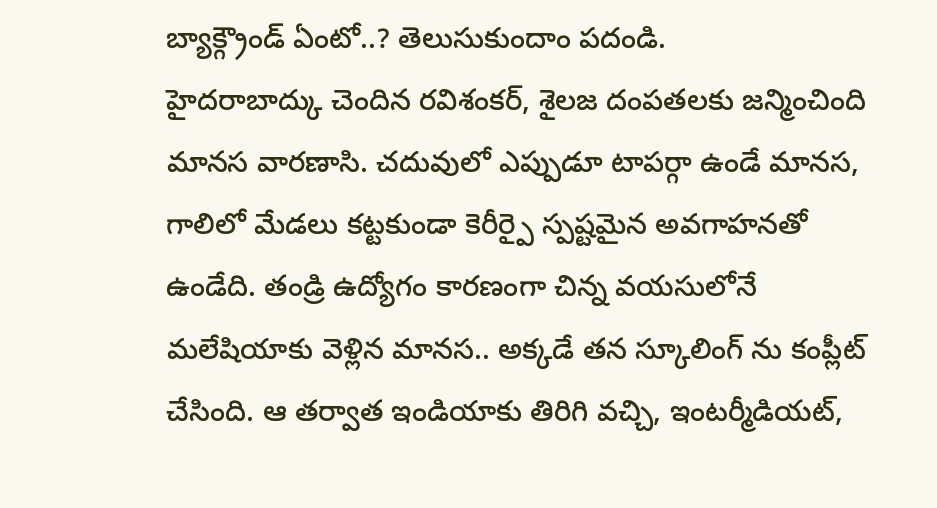బ్యాక్గ్రౌండ్ ఏంటో..? తెలుసుకుందాం పదండి.
హైదరాబాద్కు చెందిన రవిశంకర్, శైలజ దంపతలకు జన్మించింది మానస వారణాసి. చదువులో ఎప్పుడూ టాపర్గా ఉండే మానస, గాలిలో మేడలు కట్టకుండా కెరీర్పై స్పష్టమైన అవగాహనతో ఉండేది. తండ్రి ఉద్యోగం కారణంగా చిన్న వయసులోనే మలేషియాకు వెళ్లిన మానస.. అక్కడే తన స్కూలింగ్ ను కంప్లీట్ చేసింది. ఆ తర్వాత ఇండియాకు తిరిగి వచ్చి, ఇంటర్మీడియట్,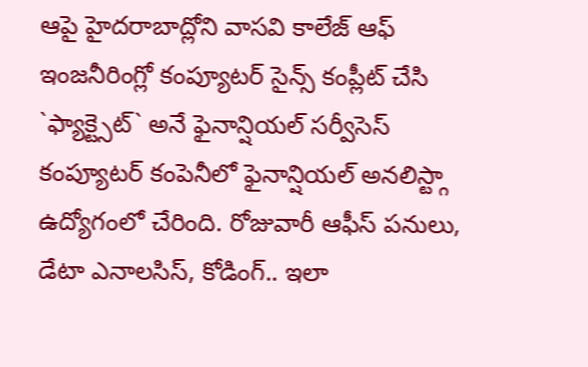ఆపై హైదరాబాద్లోని వాసవి కాలేజ్ ఆఫ్ ఇంజనీరింగ్లో కంప్యూటర్ సైన్స్ కంప్లీట్ చేసి `ఫ్యాక్ట్సెట్` అనే ఫైనాన్షియల్ సర్వీసెస్ కంప్యూటర్ కంపెనీలో ఫైనాన్షియల్ అనలిస్ట్గా ఉద్యోగంలో చేరింది. రోజువారీ ఆఫీస్ పనులు, డేటా ఎనాలసిస్, కోడింగ్.. ఇలా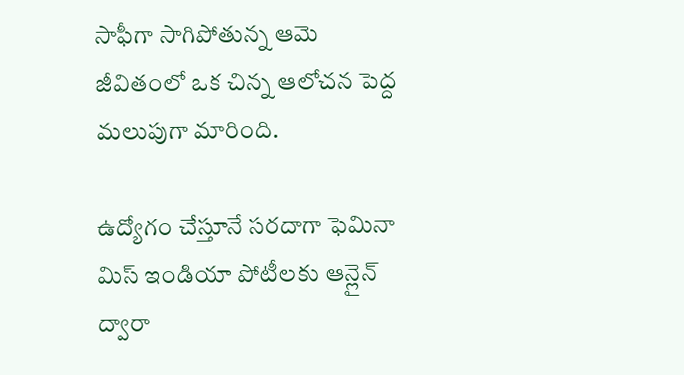సాఫీగా సాగిపోతున్న ఆమె జీవితంలో ఒక చిన్న ఆలోచన పెద్ద మలుపుగా మారింది.

ఉద్యోగం చేస్తూనే సరదాగా ఫెమినా మిస్ ఇండియా పోటీలకు ఆన్లైన్ ద్వారా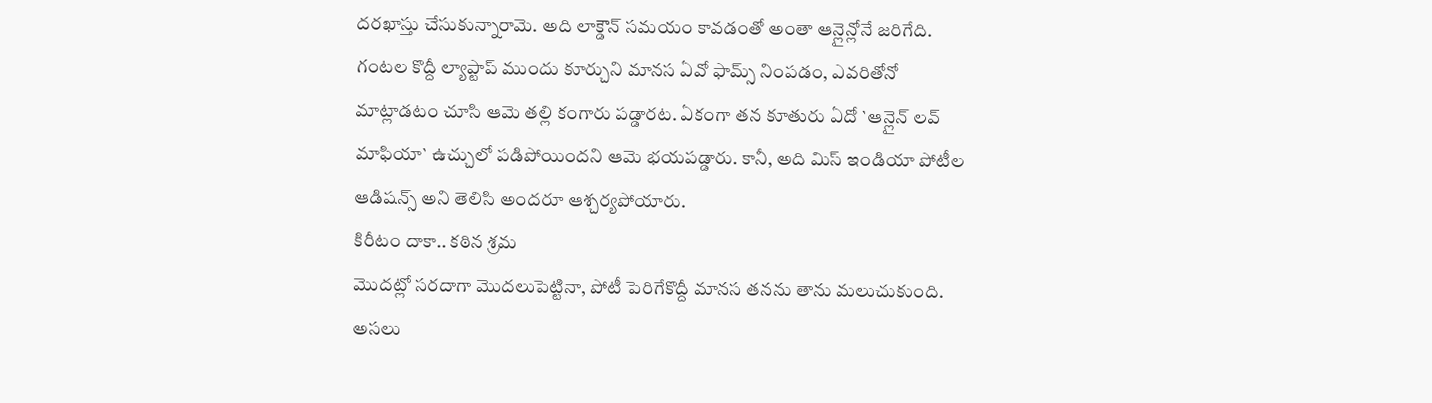దరఖాస్తు చేసుకున్నారామె. అది లాక్డౌన్ సమయం కావడంతో అంతా ఆన్లైన్లోనే జరిగేది. గంటల కొద్దీ ల్యాప్టాప్ ముందు కూర్చుని మానస ఏవో ఫామ్స్ నింపడం, ఎవరితోనో మాట్లాడటం చూసి ఆమె తల్లి కంగారు పడ్డారట. ఏకంగా తన కూతురు ఏదో `ఆన్లైన్ లవ్ మాఫియా` ఉచ్చులో పడిపోయిందని ఆమె భయపడ్డారు. కానీ, అది మిస్ ఇండియా పోటీల ఆడిషన్స్ అని తెలిసి అందరూ ఆశ్చర్యపోయారు.
కిరీటం దాకా.. కఠిన శ్రమ
మొదట్లో సరదాగా మొదలుపెట్టినా, పోటీ పెరిగేకొద్దీ మానస తనను తాను మలుచుకుంది. అసలు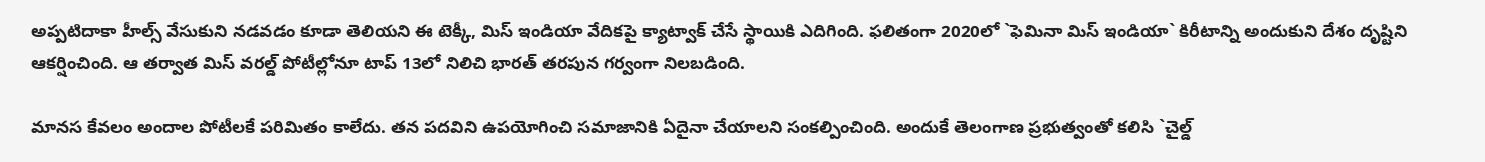అప్పటిదాకా హీల్స్ వేసుకుని నడవడం కూడా తెలియని ఈ టెక్కీ, మిస్ ఇండియా వేదికపై క్యాట్వాక్ చేసే స్థాయికి ఎదిగింది. ఫలితంగా 2020లో `ఫెమినా మిస్ ఇండియా` కిరీటాన్ని అందుకుని దేశం దృష్టిని ఆకర్షించింది. ఆ తర్వాత మిస్ వరల్డ్ పోటీల్లోనూ టాప్ 13లో నిలిచి భారత్ తరపున గర్వంగా నిలబడింది.

మానస కేవలం అందాల పోటీలకే పరిమితం కాలేదు. తన పదవిని ఉపయోగించి సమాజానికి ఏదైనా చేయాలని సంకల్పించింది. అందుకే తెలంగాణ ప్రభుత్వంతో కలిసి `చైల్డ్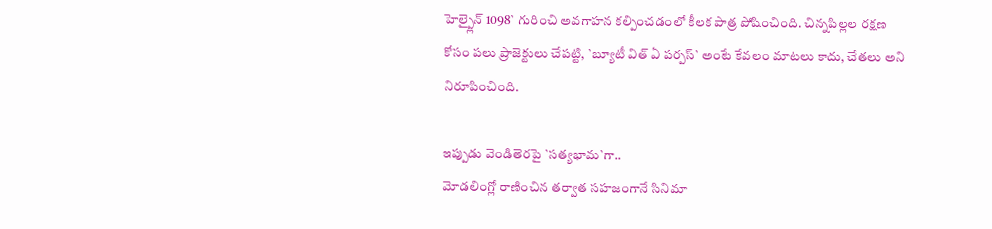హెల్ప్లైన్ 1098` గురించి అవగాహన కల్పించడంలో కీలక పాత్ర పోషించింది. చిన్నపిల్లల రక్షణ కోసం పలు ప్రాజెక్టులు చేపట్టి, `బ్యూటీ విత్ ఏ పర్పస్` అంటే కేవలం మాటలు కాదు, చేతలు అని నిరూపించింది.

ఇప్పుడు వెండితెరపై `సత్యభామ`గా..
మోడలింగ్లో రాణించిన తర్వాత సహజంగానే సినిమా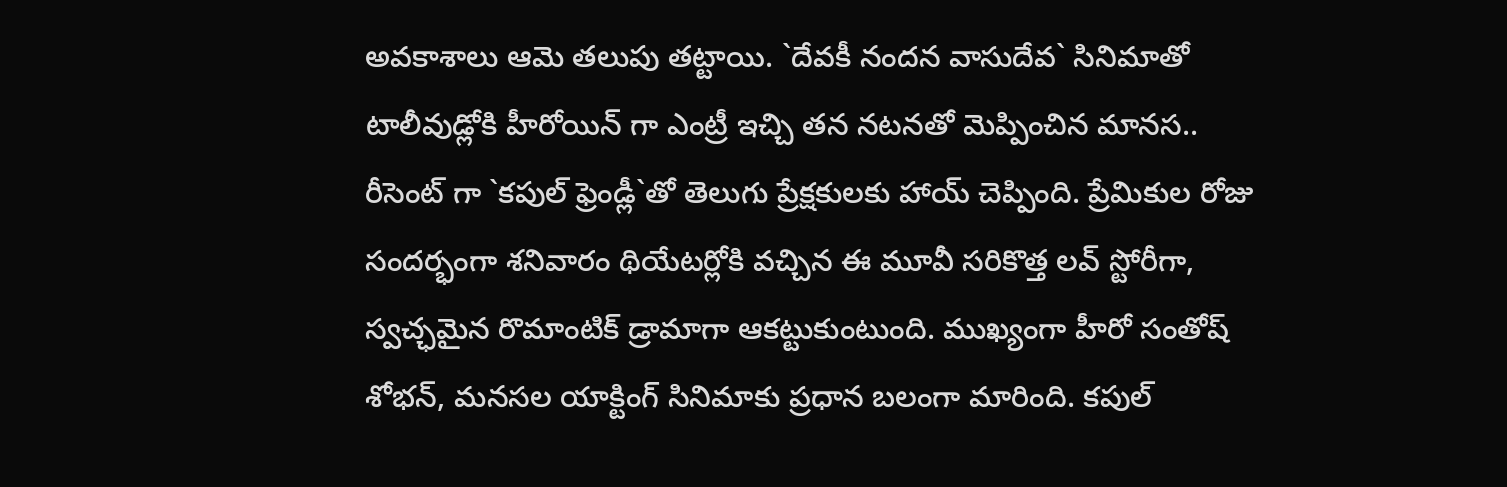అవకాశాలు ఆమె తలుపు తట్టాయి. `దేవకీ నందన వాసుదేవ` సినిమాతో టాలీవుడ్లోకి హీరోయిన్ గా ఎంట్రీ ఇచ్చి తన నటనతో మెప్పించిన మానస.. రీసెంట్ గా `కపుల్ ఫ్రెండ్లీ`తో తెలుగు ప్రేక్షకులకు హాయ్ చెప్పింది. ప్రేమికుల రోజు సందర్భంగా శనివారం థియేటర్లోకి వచ్చిన ఈ మూవీ సరికొత్త లవ్ స్టోరీగా, స్వచ్ఛమైన రొమాంటిక్ డ్రామాగా ఆకట్టుకుంటుంది. ముఖ్యంగా హీరో సంతోష్ శోభన్, మనసల యాక్టింగ్ సినిమాకు ప్రధాన బలంగా మారింది. కపుల్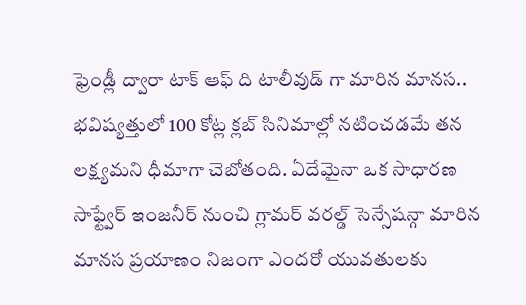ఫ్రెండ్లీ ద్వారా టాక్ ఆఫ్ ది టాలీవుడ్ గా మారిన మానస.. భవిష్యత్తులో 100 కోట్ల క్లబ్ సినిమాల్లో నటించడమే తన లక్ష్యమని ధీమాగా చెబోతంది. ఏదేమైనా ఒక సాధారణ సాఫ్ట్వేర్ ఇంజనీర్ నుంచి గ్లామర్ వరల్డ్ సెన్సేషన్గా మారిన మానస ప్రయాణం నిజంగా ఎందరో యువతులకు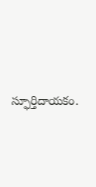స్ఫూర్తిదాయకం.